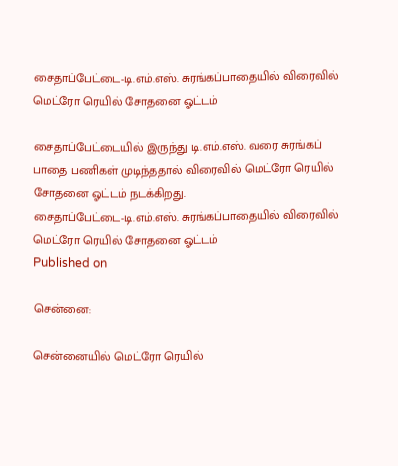சைதாப்பேட்டை-டி.எம்.எஸ். சுரங்கப்பாதையில் விரைவில் மெட்ரோ ரெயில் சோதனை ஓட்டம்

சைதாப்பேட்டையில் இருந்து டி.எம்.எஸ். வரை சுரங்கப் பாதை பணிகள் முடிந்ததால் விரைவில் மெட்ரோ ரெயில் சோதனை ஓட்டம் நடக்கிறது.
சைதாப்பேட்டை-டி.எம்.எஸ். சுரங்கப்பாதையில் விரைவில் மெட்ரோ ரெயில் சோதனை ஓட்டம்
Published on

சென்னை:

சென்னையில் மெட்ரோ ரெயில்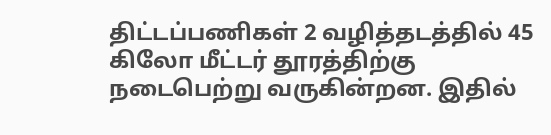திட்டப்பணிகள் 2 வழித்தடத்தில் 45 கிலோ மீட்டர் தூரத்திற்கு நடைபெற்று வருகின்றன. இதில்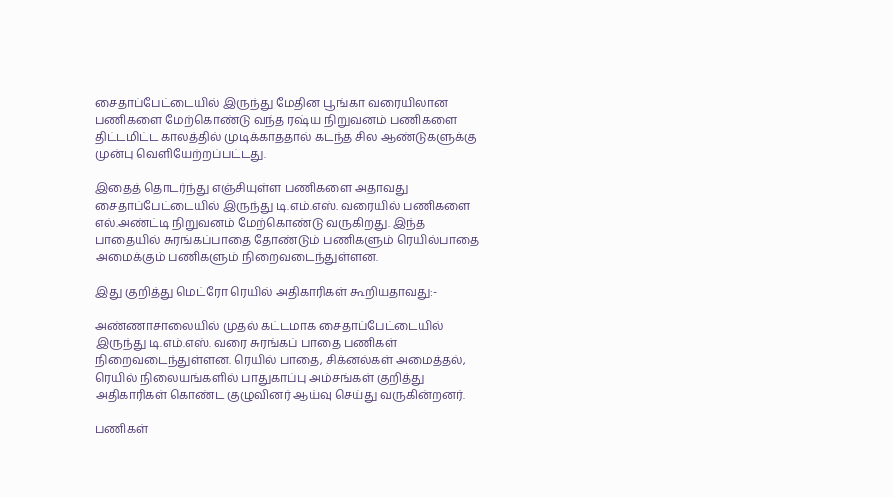சைதாப்பேட்டையில் இருந்து மேதின பூங்கா வரையிலான பணிகளை மேற்கொண்டு வந்த ரஷ்ய நிறுவனம் பணிகளை திட்டமிட்ட காலத்தில் முடிக்காததால் கடந்த சில ஆண்டுகளுக்கு முன்பு வெளியேற்றப்பட்டது.

இதைத் தொடர்ந்து எஞ்சியுள்ள பணிகளை அதாவது சைதாப்பேட்டையில் இருந்து டி.எம்.எஸ். வரையில் பணிகளை எல்.அண்ட்டி நிறுவனம் மேற்கொண்டு வருகிறது. இந்த பாதையில் சுரங்கப்பாதை தோண்டும் பணிகளும் ரெயில்பாதை அமைக்கும் பணிகளும் நிறைவடைந்துள்ளன.

இது குறித்து மெட்ரோ ரெயில் அதிகாரிகள் கூறியதாவது:-

அண்ணாசாலையில் முதல் கட்டமாக சைதாப்பேட்டையில் இருந்து டி.எம்.எஸ். வரை சுரங்கப் பாதை பணிகள் நிறைவடைந்துள்ளன. ரெயில் பாதை, சிக்னல்கள் அமைத்தல், ரெயில் நிலையங்களில் பாதுகாப்பு அம்சங்கள் குறித்து அதிகாரிகள் கொண்ட குழுவினர் ஆய்வு செய்து வருகின்றனர்.

பணிகள்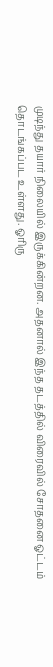முடிந்து தயார் நிலையில் இருக்கின்றன. அதனால் இந்த தடத்தில் விரைவில் சோதனை ஓட்டம் தொடங்கப்பட உள்ளது. ஓரிரு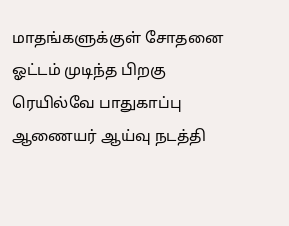மாதங்களுக்குள் சோதனை ஓட்டம் முடிந்த பிறகு ரெயில்வே பாதுகாப்பு ஆணையர் ஆய்வு நடத்தி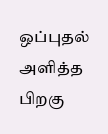ஒப்புதல் அளித்த பிறகு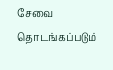சேவை தொடங்கப்படும்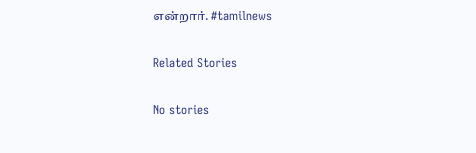என்றார். #tamilnews

Related Stories

No stories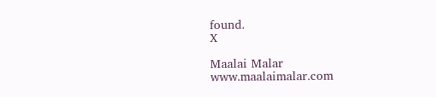found.
X

Maalai Malar
www.maalaimalar.com